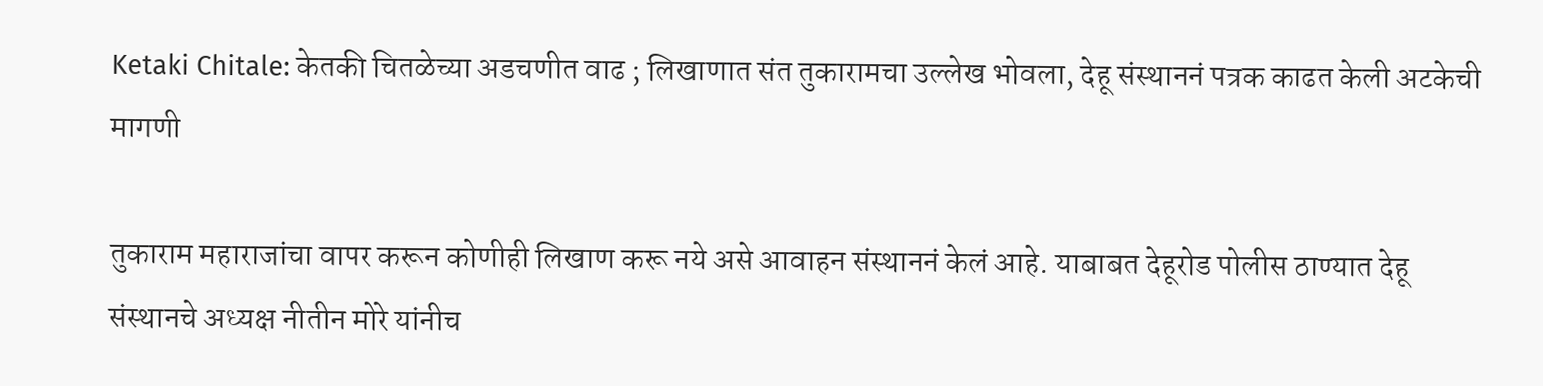Ketaki Chitale: केतकी चितळेच्या अडचणीत वाढ ; लिखाणात संत तुकारामचा उल्लेख भोवला, देहू संस्थाननं पत्रक काढत केली अटकेची मागणी

तुकाराम महाराजांचा वापर करून कोणीही लिखाण करू नये असे आवाहन संस्थाननं केलं आहे. याबाबत देहूरोड पोलीस ठाण्यात देहू संस्थानचे अध्यक्ष नीतीन मोरे यांनीच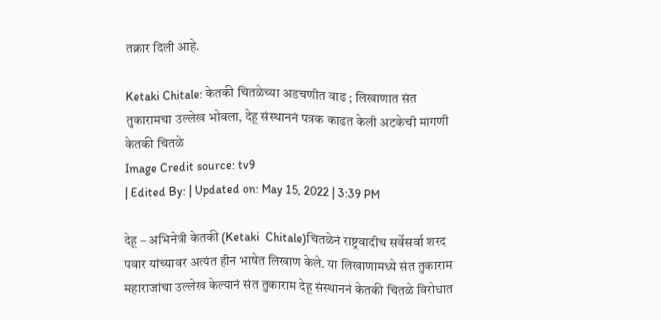तक्रार दिली आहे.

Ketaki Chitale: केतकी चितळेच्या अडचणीत वाढ ; लिखाणात संत तुकारामचा उल्लेख भोवला, देहू संस्थाननं पत्रक काढत केली अटकेची मागणी
केतकी चितळे
Image Credit source: tv9
| Edited By: | Updated on: May 15, 2022 | 3:39 PM

देहू – अभिनेत्री केतकी (Ketaki  Chitale)चितळेनं राष्ट्रवादीच सर्वेसर्वा शरद पवार यांच्यावर अत्यंत हीन भाषेत लिखाण केले. या लिखाणामध्ये संत तुकाराम महाराजांचा उल्लेख केल्यानं संत तुकाराम देहू संस्थाननं केतकी चितळे विरोधात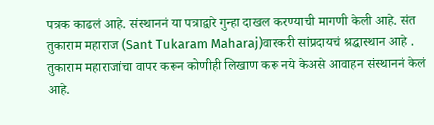पत्रक काढलं आहे. संस्थाननं या पत्राद्वारे गुन्हा दाखल करण्याची मागणी केली आहे. संत तुकाराम महाराज (Sant Tukaram Maharaj)वारकरी सांप्रदायचं श्रद्धास्थान आहे . तुकाराम महाराजांचा वापर करून कोणीही लिखाण करू नये केअसे आवाहन संस्थाननं केलं आहे.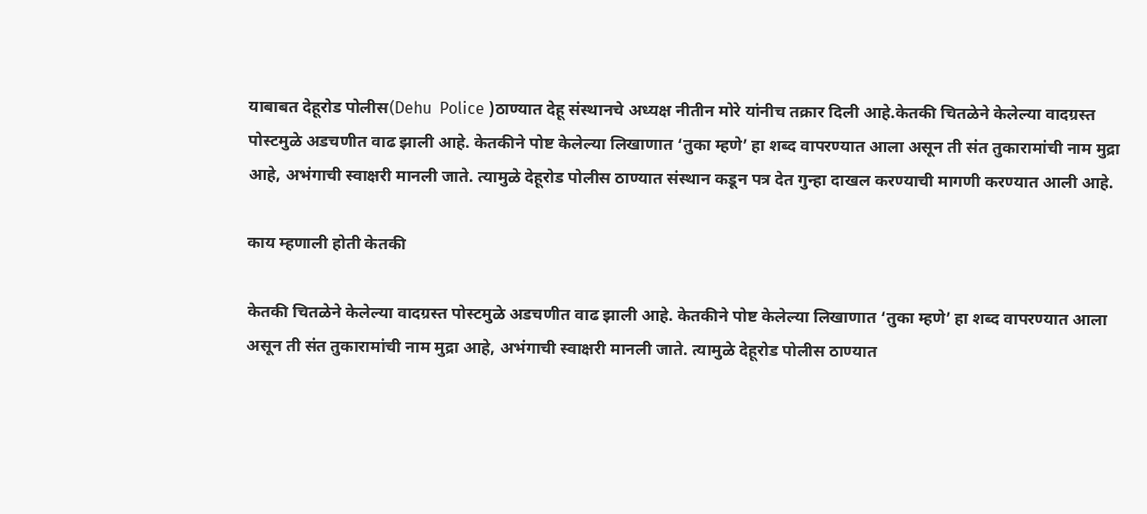याबाबत देहूरोड पोलीस(Dehu  Police )ठाण्यात देहू संस्थानचे अध्यक्ष नीतीन मोरे यांनीच तक्रार दिली आहे.केतकी चितळेने केलेल्या वादग्रस्त पोस्टमुळे अडचणीत वाढ झाली आहे. केतकीने पोष्ट केलेल्या लिखाणात ‘तुका म्हणे’ हा शब्द वापरण्यात आला असून ती संत तुकारामांची नाम मुद्रा आहे, अभंगाची स्वाक्षरी मानली जाते. त्यामुळे देहूरोड पोलीस ठाण्यात संस्थान कडून पत्र देत गुन्हा दाखल करण्याची मागणी करण्यात आली आहे.

काय म्हणाली होती केतकी

केतकी चितळेने केलेल्या वादग्रस्त पोस्टमुळे अडचणीत वाढ झाली आहे. केतकीने पोष्ट केलेल्या लिखाणात ‘तुका म्हणे’ हा शब्द वापरण्यात आला असून ती संत तुकारामांची नाम मुद्रा आहे, अभंगाची स्वाक्षरी मानली जाते. त्यामुळे देहूरोड पोलीस ठाण्यात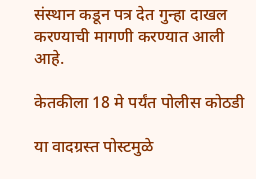संस्थान कडून पत्र देत गुन्हा दाखल करण्याची मागणी करण्यात आली आहे.

केतकीला 18 मे पर्यंत पोलीस कोठडी

या वादग्रस्त पोस्टमुळे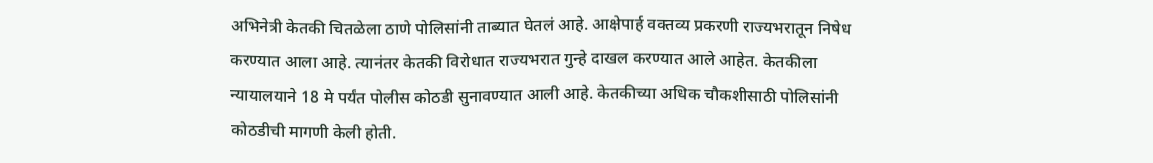अभिनेत्री केतकी चितळेला ठाणे पोलिसांनी ताब्यात घेतलं आहे. आक्षेपार्ह वक्तव्य प्रकरणी राज्यभरातून निषेध करण्यात आला आहे. त्यानंतर केतकी विरोधात राज्यभरात गुन्हे दाखल करण्यात आले आहेत. केतकीला न्यायालयाने 18 मे पर्यंत पोलीस कोठडी सुनावण्यात आली आहे. केतकीच्या अधिक चौकशीसाठी पोलिसांनी कोठडीची मागणी केली होती.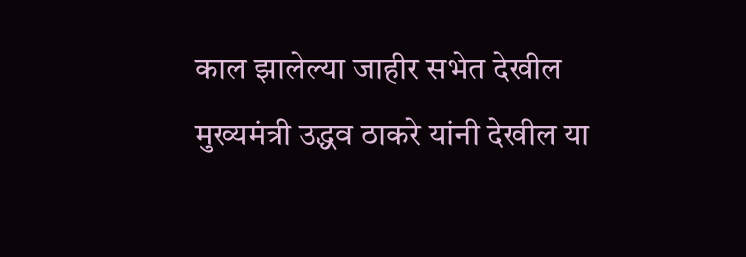काल झालेल्या जाहीर सभेत देखील मुख्यमंत्री उद्धव ठाकरे यांनी देखील या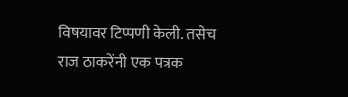विषयावर टिप्पणी केली. तसेच राज ठाकरेंनी एक पत्रक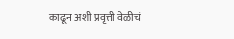काढून अशी प्रवृत्ती वेळीचं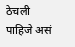ठेचली पाहिजे असं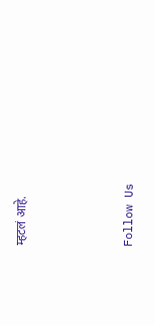म्हटलं आहे.



Follow Us